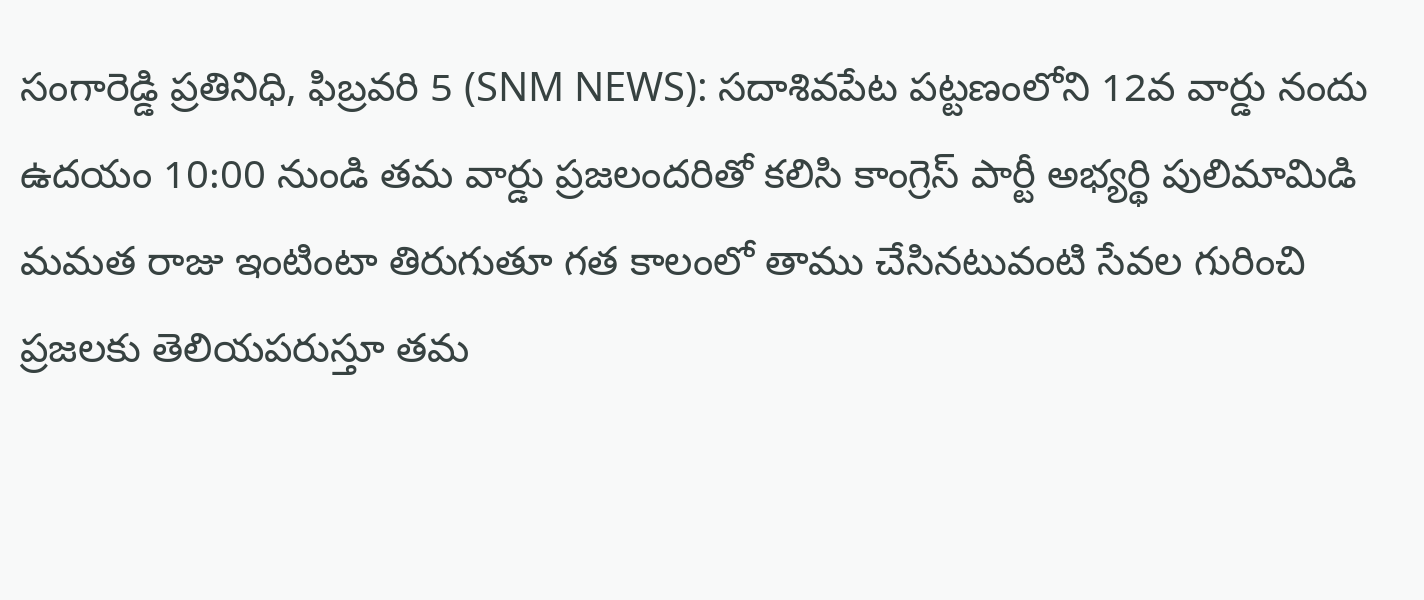సంగారెడ్డి ప్రతినిధి, ఫిబ్రవరి 5 (SNM NEWS): సదాశివపేట పట్టణంలోని 12వ వార్డు నందు ఉదయం 10:00 నుండి తమ వార్డు ప్రజలందరితో కలిసి కాంగ్రెస్ పార్టీ అభ్యర్థి పులిమామిడి మమత రాజు ఇంటింటా తిరుగుతూ గత కాలంలో తాము చేసినటువంటి సేవల గురించి ప్రజలకు తెలియపరుస్తూ తమ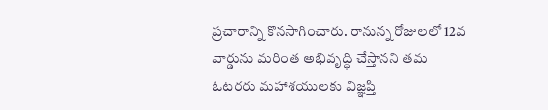ప్రచారాన్ని కొనసాగించారు. రానున్న రోజులలో 12వ వార్డును మరింత అభివృద్ధి చేస్తానని తమ ఓటరరు మహాశయులకు విజ్ఞప్తి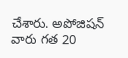చేశారు. అపోజిషన్ వారు గత 20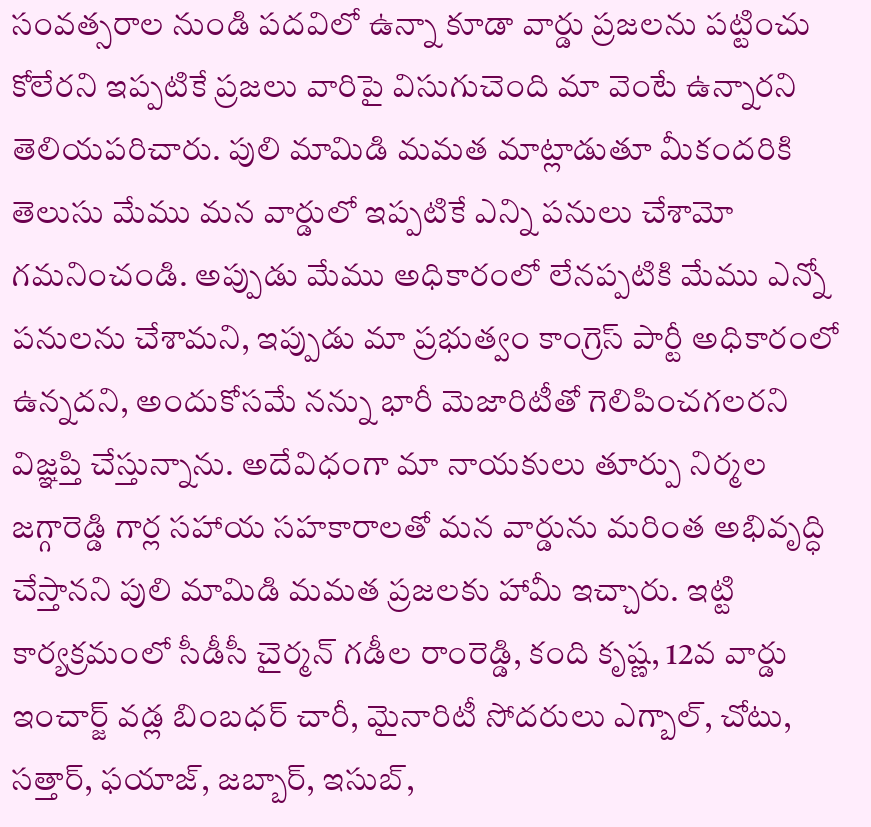సంవత్సరాల నుండి పదవిలో ఉన్నా కూడా వార్డు ప్రజలను పట్టించు కోలేరని ఇప్పటికే ప్రజలు వారిపై విసుగుచెంది మా వెంటే ఉన్నారని తెలియపరిచారు. పులి మామిడి మమత మాట్లాడుతూ మీకందరికి తెలుసు మేము మన వార్డులో ఇప్పటికే ఎన్ని పనులు చేశామో గమనించండి. అప్పుడు మేము అధికారంలో లేనప్పటికి మేము ఎన్నో పనులను చేశామని, ఇప్పుడు మా ప్రభుత్వం కాంగ్రెస్ పార్టీ అధికారంలో ఉన్నదని, అందుకోసమే నన్ను భారీ మెజారిటీతో గెలిపించగలరని విజ్ఞప్తి చేస్తున్నాను. అదేవిధంగా మా నాయకులు తూర్పు నిర్మల జగ్గారెడ్డి గార్ల సహాయ సహకారాలతో మన వార్డును మరింత అభివృద్ధి చేస్తానని పులి మామిడి మమత ప్రజలకు హామీ ఇచ్చారు. ఇట్టి కార్యక్రమంలో సీడీసీ చైర్మన్ గడీల రాంరెడ్డి, కంది కృష్ణ, 12వ వార్డు ఇంచార్జ్ వడ్ల బింబధర్ చారీ, మైనారిటీ సోదరులు ఎగ్బాల్, చోటు, సత్తార్, ఫయాజ్, జబ్బార్, ఇసుబ్,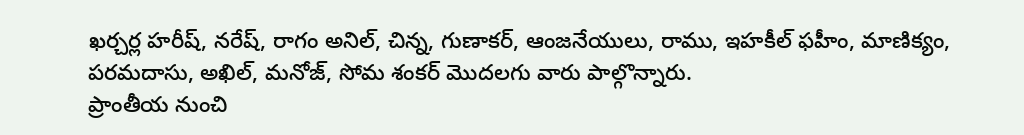ఖర్చర్ల హరీష్, నరేష్, రాగం అనిల్, చిన్న, గుణాకర్, ఆంజనేయులు, రాము, ఇహకీల్ ఫహీం, మాణిక్యం, పరమదాసు, అఖిల్, మనోజ్, సోమ శంకర్ మొదలగు వారు పాల్గొన్నారు.
ప్రాంతీయ నుంచి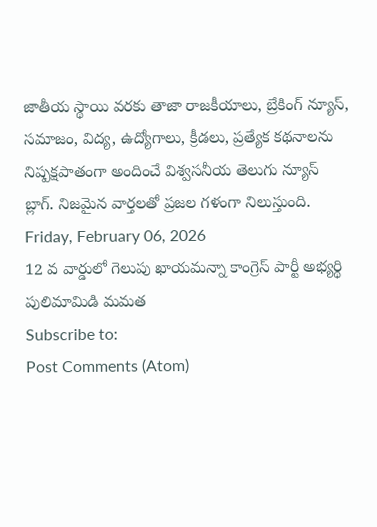జాతీయ స్థాయి వరకు తాజా రాజకీయాలు, బ్రేకింగ్ న్యూస్, సమాజం, విద్య, ఉద్యోగాలు, క్రీడలు, ప్రత్యేక కథనాలను నిష్పక్షపాతంగా అందించే విశ్వసనీయ తెలుగు న్యూస్ బ్లాగ్. నిజమైన వార్తలతో ప్రజల గళంగా నిలుస్తుంది.
Friday, February 06, 2026
12 వ వార్డులో గెలుపు ఖాయమన్నా కాంగ్రెస్ పార్టీ అభ్యర్థి పులిమామిడి మమత
Subscribe to:
Post Comments (Atom)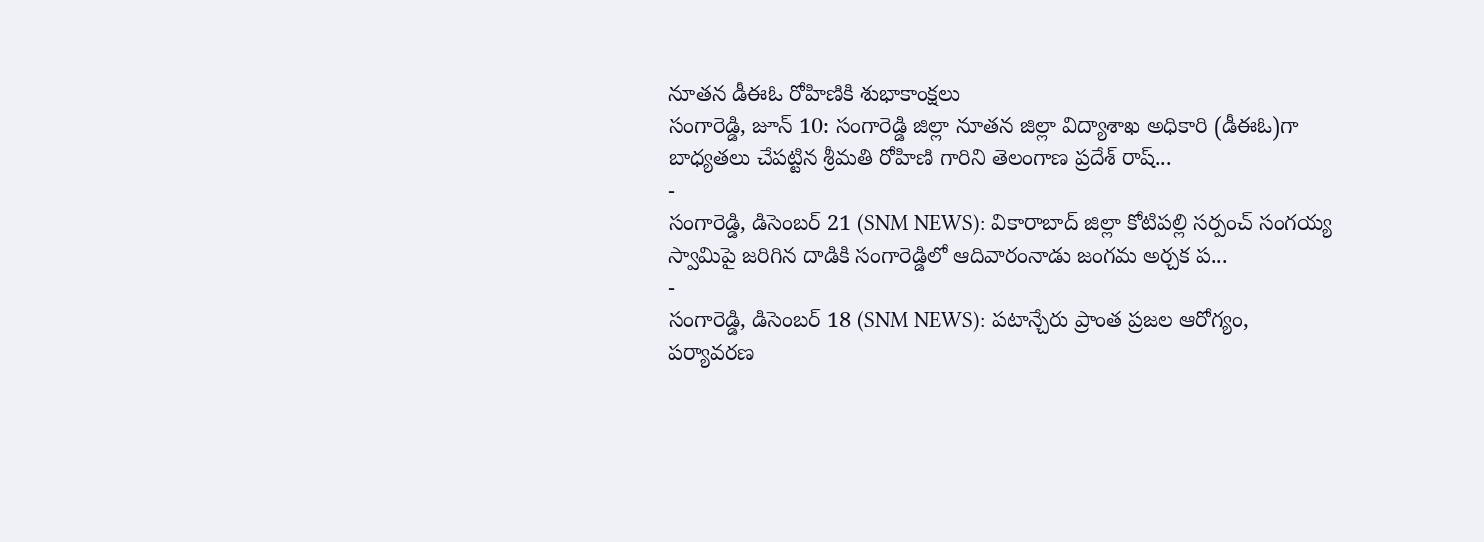నూతన డీఈఓ రోహిణికి శుభాకాంక్షలు
సంగారెడ్డి, జూన్ 10: సంగారెడ్డి జిల్లా నూతన జిల్లా విద్యాశాఖ అధికారి (డీఈఓ)గా బాధ్యతలు చేపట్టిన శ్రీమతి రోహిణి గారిని తెలంగాణ ప్రదేశ్ రాష్...
-
సంగారెడ్డి, డిసెంబర్ 21 (SNM NEWS): వికారాబాద్ జిల్లా కోటిపల్లి సర్పంచ్ సంగయ్య స్వామిపై జరిగిన దాడికి సంగారెడ్డిలో ఆదివారంనాడు జంగమ అర్చక ప...
-
సంగారెడ్డి, డిసెంబర్ 18 (SNM NEWS): పటాన్చేరు ప్రాంత ప్రజల ఆరోగ్యం, పర్యావరణ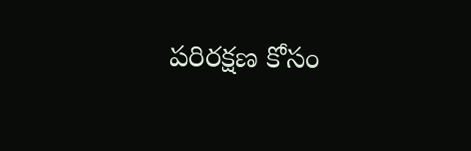పరిరక్షణ కోసం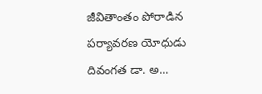జీవితాంతం పోరాడిన పర్యావరణ యోధుడు దివంగత డా. అ...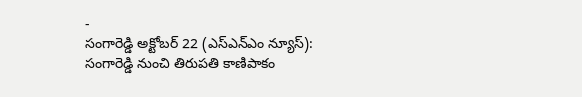-
సంగారెడ్డి అక్టోబర్ 22 (ఎస్ఎన్ఎం న్యూస్): సంగారెడ్డి నుంచి తిరుపతి కాణిపాకం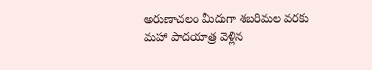అరుణాచలం మీదుగా శబరిమల వరకు మహా పాదయాత్ర వెళ్లిన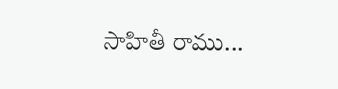సాహితీ రాము...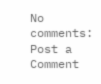No comments:
Post a Comment